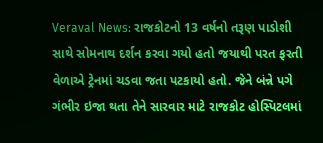Veraval News: રાજકોટનો 13 વર્ષનો તરૂણ પાડોશી સાથે સોમનાથ દર્શન કરવા ગયો હતો જયાથી પરત ફરતી વેળાએ ટ્રેનમાં ચડવા જતા પટકાયો હતો. જેને બંન્ને પગે ગંભીર ઇજા થતા તેને સારવાર માટે રાજકોટ હોસ્પિટલમાં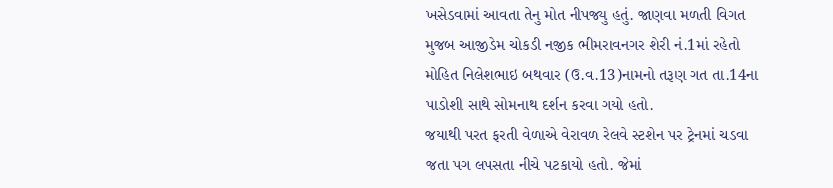ખસેડવામાં આવતા તેનુ મોત નીપજ્યુ હતું. જાણવા મળતી વિગત મુજબ આજીડેમ ચોકડી નજીક ભીમરાવનગર શેરી નં.1માં રહેતો મોહિત નિલેશભાઇ બથવાર (ઉ.વ.13)નામનો તરૂણ ગત તા.14ના પાડોશી સાથે સોમનાથ દર્શન કરવા ગયો હતો.
જયાથી પરત ફરતી વેળાએ વેરાવળ રેલવે સ્ટશેન પર ટ્રેનમાં ચડવા જતા પગ લપસતા નીચે પટકાયો હતો. જેમાં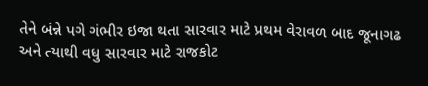તેને બંન્ને પગે ગંભીર ઇજા થતા સારવાર માટે પ્રથમ વેરાવળ બાદ જૂનાગઢ અને ત્યાથી વધુ સારવાર માટે રાજકોટ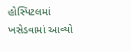હોસ્પિટલમાં ખસેડવામાં આવ્યો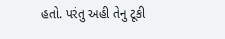હતો. પરંતુ અહી તેનુ ટૂકી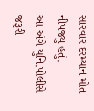સારવાર દરમ્યાન મોત નીપજ્યુ હતું.
આ અંગે યુનિ.પોલીસે જરૂરી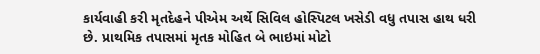કાર્યવાહી કરી મૃતદેહને પીએમ અર્થે સિવિલ હોસ્પિટલ ખસેડી વધુ તપાસ હાથ ધરી છે. પ્રાથમિક તપાસમાં મૃતક મોહિત બે ભાઇમાં મોટો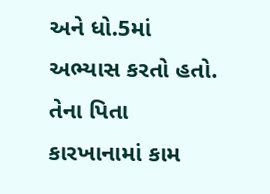અને ધો.5માં અભ્યાસ કરતો હતો. તેના પિતા કારખાનામાં કામ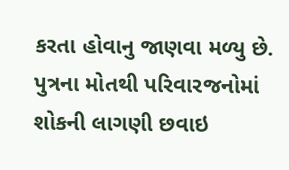કરતા હોવાનુ જાણવા મળ્યુ છે. પુત્રના મોતથી પરિવારજનોમાં શોકની લાગણી છવાઇ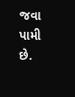જવા પામી છે.